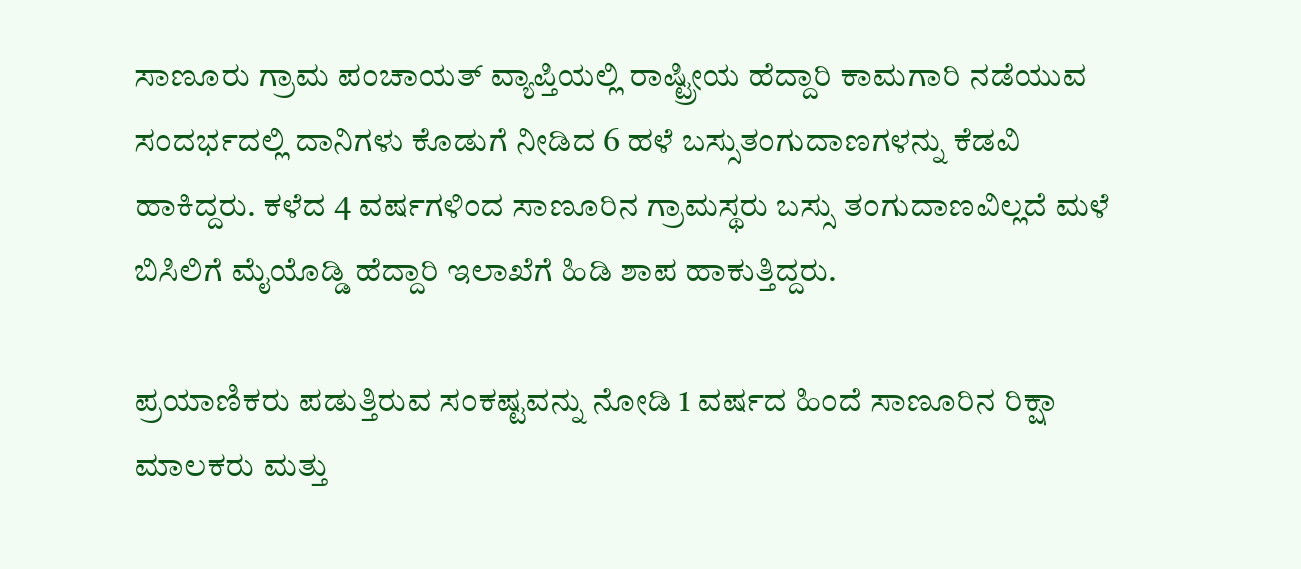ಸಾಣೂರು ಗ್ರಾಮ ಪಂಚಾಯತ್ ವ್ಯಾಪ್ತಿಯಲ್ಲಿ ರಾಷ್ಟ್ರೀಯ ಹೆದ್ದಾರಿ ಕಾಮಗಾರಿ ನಡೆಯುವ ಸಂದರ್ಭದಲ್ಲಿ ದಾನಿಗಳು ಕೊಡುಗೆ ನೀಡಿದ 6 ಹಳೆ ಬಸ್ಸುತಂಗುದಾಣಗಳನ್ನು ಕೆಡವಿ ಹಾಕಿದ್ದರು. ಕಳೆದ 4 ವರ್ಷಗಳಿಂದ ಸಾಣೂರಿನ ಗ್ರಾಮಸ್ಥರು ಬಸ್ಸು ತಂಗುದಾಣವಿಲ್ಲದೆ ಮಳೆ ಬಿಸಿಲಿಗೆ ಮೈಯೊಡ್ಡಿ ಹೆದ್ದಾರಿ ಇಲಾಖೆಗೆ ಹಿಡಿ ಶಾಪ ಹಾಕುತ್ತಿದ್ದರು.

ಪ್ರಯಾಣಿಕರು ಪಡುತ್ತಿರುವ ಸಂಕಷ್ಟವನ್ನು ನೋಡಿ 1 ವರ್ಷದ ಹಿಂದೆ ಸಾಣೂರಿನ ರಿಕ್ಷಾ ಮಾಲಕರು ಮತ್ತು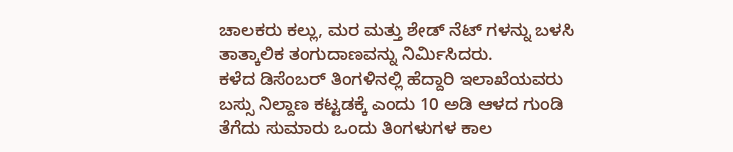ಚಾಲಕರು ಕಲ್ಲು, ಮರ ಮತ್ತು ಶೇಡ್ ನೆಟ್ ಗಳನ್ನು ಬಳಸಿ ತಾತ್ಕಾಲಿಕ ತಂಗುದಾಣವನ್ನು ನಿರ್ಮಿಸಿದರು.
ಕಳೆದ ಡಿಸೆಂಬರ್ ತಿಂಗಳಿನಲ್ಲಿ ಹೆದ್ದಾರಿ ಇಲಾಖೆಯವರು ಬಸ್ಸು ನಿಲ್ದಾಣ ಕಟ್ಟಡಕ್ಕೆ ಎಂದು 10 ಅಡಿ ಆಳದ ಗುಂಡಿ ತೆಗೆದು ಸುಮಾರು ಒಂದು ತಿಂಗಳುಗಳ ಕಾಲ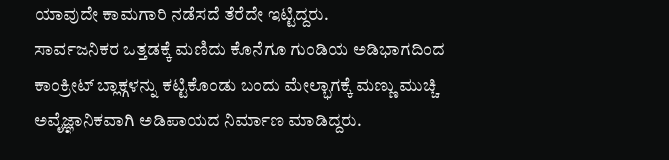ಯಾವುದೇ ಕಾಮಗಾರಿ ನಡೆಸದೆ ತೆರೆದೇ ಇಟ್ಟಿದ್ದರು.
ಸಾರ್ವಜನಿಕರ ಒತ್ತಡಕ್ಕೆ ಮಣಿದು ಕೊನೆಗೂ ಗುಂಡಿಯ ಅಡಿಭಾಗದಿಂದ ಕಾಂಕ್ರೀಟ್ ಬ್ಲಾಕ್ಗಳನ್ನು ಕಟ್ಟಿಕೊಂಡು ಬಂದು ಮೇಲ್ಭಾಗಕ್ಕೆ ಮಣ್ಣು ಮುಚ್ಚಿ ಅವೈಜ್ಞಾನಿಕವಾಗಿ ಅಡಿಪಾಯದ ನಿರ್ಮಾಣ ಮಾಡಿದ್ದರು.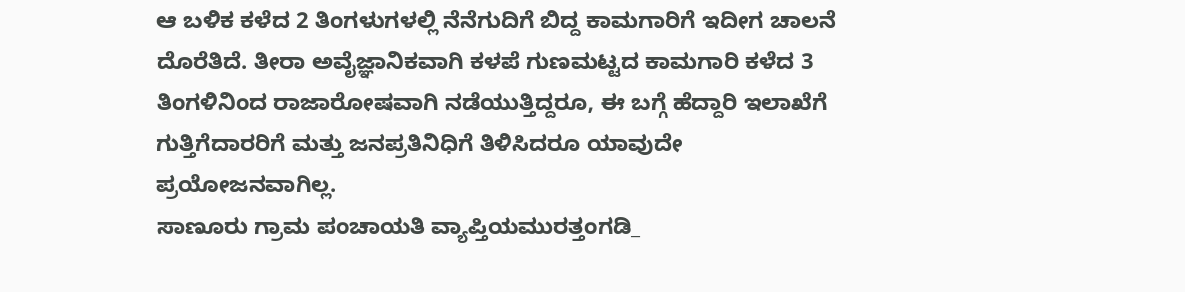ಆ ಬಳಿಕ ಕಳೆದ 2 ತಿಂಗಳುಗಳಲ್ಲಿ ನೆನೆಗುದಿಗೆ ಬಿದ್ದ ಕಾಮಗಾರಿಗೆ ಇದೀಗ ಚಾಲನೆ ದೊರೆತಿದೆ. ತೀರಾ ಅವೈಜ್ಞಾನಿಕವಾಗಿ ಕಳಪೆ ಗುಣಮಟ್ಟದ ಕಾಮಗಾರಿ ಕಳೆದ 3 ತಿಂಗಳಿನಿಂದ ರಾಜಾರೋಷವಾಗಿ ನಡೆಯುತ್ತಿದ್ದರೂ, ಈ ಬಗ್ಗೆ ಹೆದ್ದಾರಿ ಇಲಾಖೆಗೆ ಗುತ್ತಿಗೆದಾರರಿಗೆ ಮತ್ತು ಜನಪ್ರತಿನಿಧಿಗೆ ತಿಳಿಸಿದರೂ ಯಾವುದೇ ಪ್ರಯೋಜನವಾಗಿಲ್ಲ.
ಸಾಣೂರು ಗ್ರಾಮ ಪಂಚಾಯತಿ ವ್ಯಾಪ್ತಿಯಮುರತ್ತಂಗಡಿ_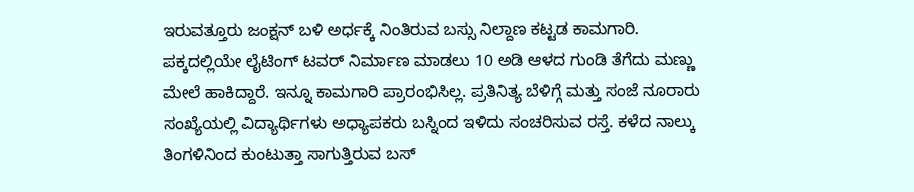ಇರುವತ್ತೂರು ಜಂಕ್ಷನ್ ಬಳಿ ಅರ್ಧಕ್ಕೆ ನಿಂತಿರುವ ಬಸ್ಸು ನಿಲ್ದಾಣ ಕಟ್ಟಡ ಕಾಮಗಾರಿ. ಪಕ್ಕದಲ್ಲಿಯೇ ಲೈಟಿಂಗ್ ಟವರ್ ನಿರ್ಮಾಣ ಮಾಡಲು 10 ಅಡಿ ಆಳದ ಗುಂಡಿ ತೆಗೆದು ಮಣ್ಣು ಮೇಲೆ ಹಾಕಿದ್ದಾರೆ. ಇನ್ನೂ ಕಾಮಗಾರಿ ಪ್ರಾರಂಭಿಸಿಲ್ಲ. ಪ್ರತಿನಿತ್ಯ ಬೆಳಿಗ್ಗೆ ಮತ್ತು ಸಂಜೆ ನೂರಾರು ಸಂಖ್ಯೆಯಲ್ಲಿ ವಿದ್ಯಾರ್ಥಿಗಳು ಅಧ್ಯಾಪಕರು ಬಸ್ನಿಂದ ಇಳಿದು ಸಂಚರಿಸುವ ರಸ್ತೆ. ಕಳೆದ ನಾಲ್ಕು ತಿಂಗಳಿನಿಂದ ಕುಂಟುತ್ತಾ ಸಾಗುತ್ತಿರುವ ಬಸ್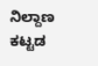ನಿಲ್ದಾಣ ಕಟ್ಟಡ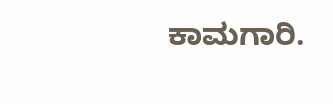ಕಾಮಗಾರಿ.